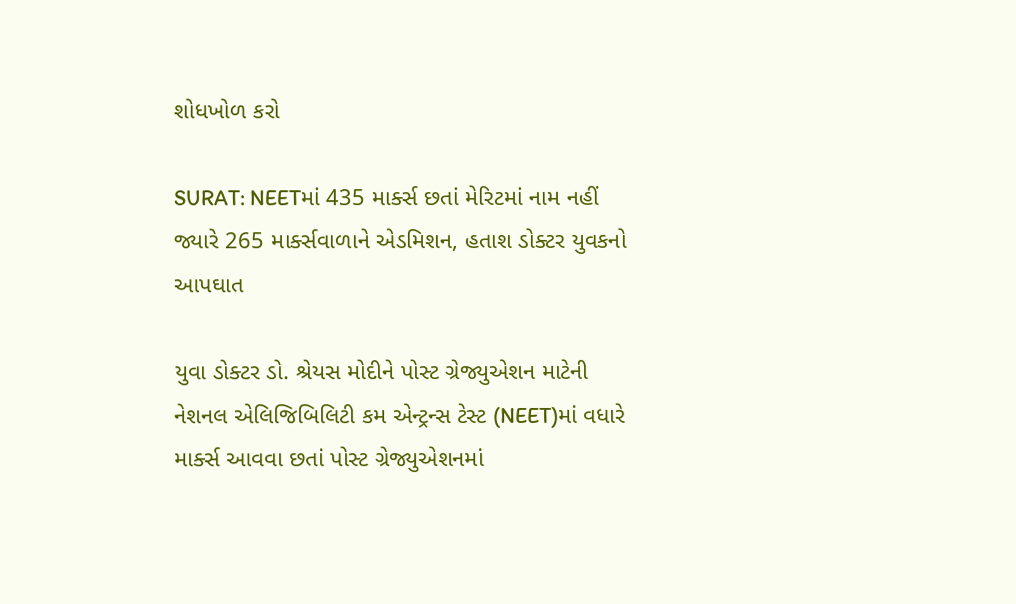શોધખોળ કરો

SURAT: NEETમાં 435 માર્ક્સ છતાં મેરિટમાં નામ નહીં જ્યારે 265 માર્ક્સવાળાને એડમિશન, હતાશ ડોક્ટર યુવકનો આપઘાત

યુવા ડોક્ટર ડો. શ્રેયસ મોદીને પોસ્ટ ગ્રેજ્યુએશન માટેની નેશનલ એલિજિબિલિટી કમ એન્ટ્રન્સ ટેસ્ટ (NEET)માં વધારે માર્ક્સ આવવા છતાં પોસ્ટ ગ્રેજ્યુએશનમાં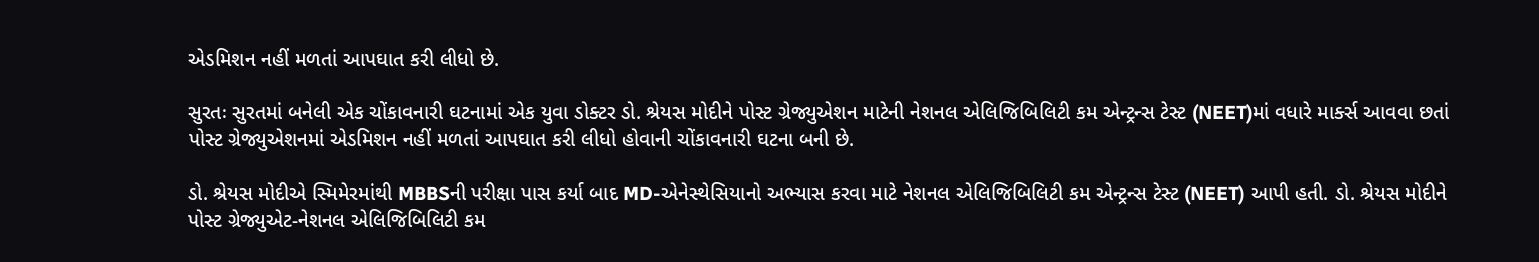એડમિશન નહીં મળતાં આપઘાત કરી લીધો છે.

સુરતઃ સુરતમાં બનેલી એક ચોંકાવનારી ઘટનામાં એક યુવા ડોક્ટર ડો. શ્રેયસ મોદીને પોસ્ટ ગ્રેજ્યુએશન માટેની નેશનલ એલિજિબિલિટી કમ એન્ટ્રન્સ ટેસ્ટ (NEET)માં વધારે માર્ક્સ આવવા છતાં પોસ્ટ ગ્રેજ્યુએશનમાં એડમિશન નહીં મળતાં આપઘાત કરી લીધો હોવાની ચોંકાવનારી ઘટના બની છે.

ડો. શ્રેયસ મોદીએ સ્મિમેરમાંથી MBBSની પરીક્ષા પાસ કર્યા બાદ MD-એનેસ્થેસિયાનો અભ્યાસ કરવા માટે નેશનલ એલિજિબિલિટી કમ એન્ટ્રન્સ ટેસ્ટ (NEET) આપી હતી. ડો. શ્રેયસ મોદીને પોસ્ટ ગ્રેજ્યુએટ-નેશનલ એલિજિબિલિટી કમ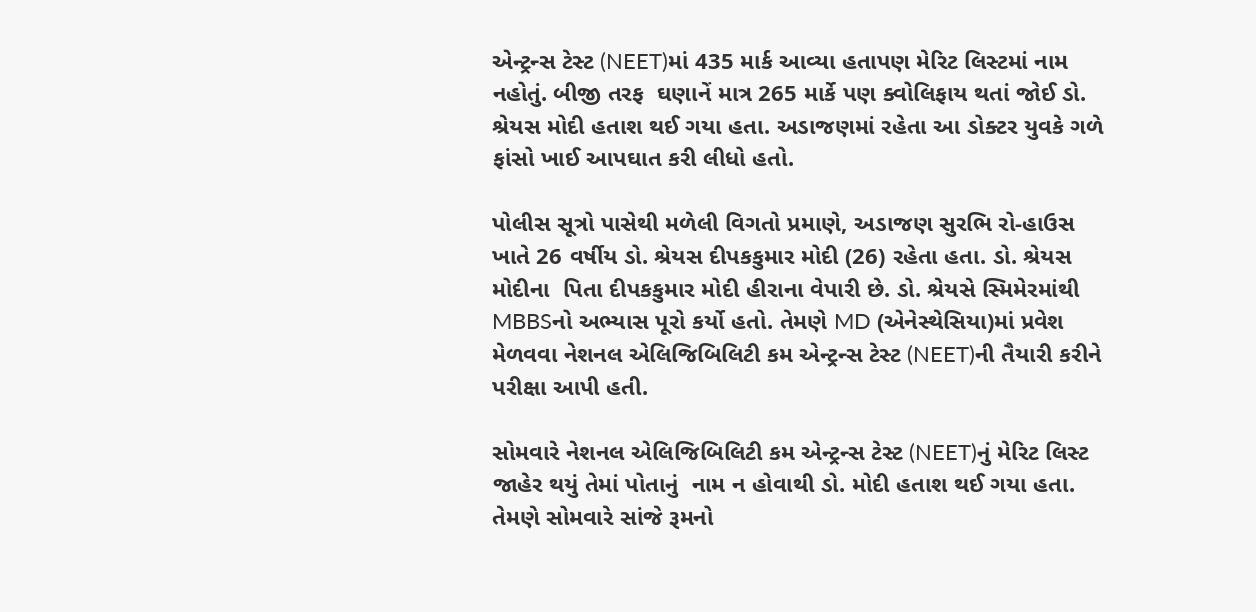એન્ટ્રન્સ ટેસ્ટ (NEET)માં 435 માર્ક આવ્યા હતાપણ મેરિટ લિસ્ટમાં નામ નહોતું. બીજી તરફ  ઘણાનેં માત્ર 265 માર્કે પણ ક્વોલિફાય થતાં જોઈ ડો. શ્રેયસ મોદી હતાશ થઈ ગયા હતા. અડાજણમાં રહેતા આ ડોક્ટર યુવકે ગળે ફાંસો ખાઈ આપઘાત કરી લીધો હતો.

પોલીસ સૂત્રો પાસેથી મળેલી વિગતો પ્રમાણે, અડાજણ સુરભિ રો-હાઉસ ખાતે 26 વર્ષીય ડો. શ્રેયસ દીપકકુમાર મોદી (26) રહેતા હતા. ડો. શ્રેયસ મોદીના  પિતા દીપકકુમાર મોદી હીરાના વેપારી છે. ડો. શ્રેયસે સ્મિમેરમાંથી MBBSનો અભ્યાસ પૂરો કર્યો હતો. તેમણે MD (એનેસ્થેસિયા)માં પ્રવેશ મેળવવા નેશનલ એલિજિબિલિટી કમ એન્ટ્રન્સ ટેસ્ટ (NEET)ની તૈયારી કરીને પરીક્ષા આપી હતી.

સોમવારે નેશનલ એલિજિબિલિટી કમ એન્ટ્રન્સ ટેસ્ટ (NEET)નું મેરિટ લિસ્ટ જાહેર થયું તેમાં પોતાનું  નામ ન હોવાથી ડો. મોદી હતાશ થઈ ગયા હતા. તેમણે સોમવારે સાંજે રૂમનો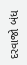દરવાજો બંધ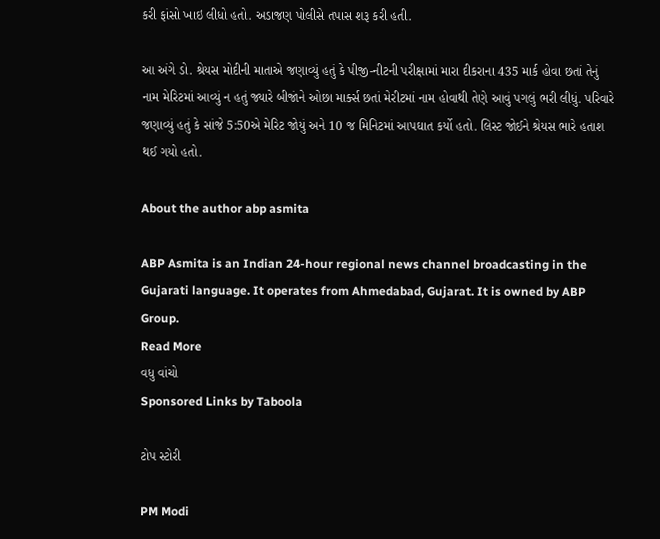કરી ફાંસો ખાઇ લીધો હતો. અડાજણ પોલીસે તપાસ શરૂ કરી હતી.

આ અંગે ડો. શ્રેયસ મોદીની માતાએ જણાવ્યું હતું કે પીજી-નીટની પરીક્ષામાં મારા દીકરાના 435 માર્ક હોવા છતાં તેનું નામ મેરિટમાં આવ્યું ન હતું જ્યારે બીજાંને ઓછા માર્ક્સ છતાં મેરીટમાં નામ હોવાથી તેણે આવું પગલું ભરી લીધું. પરિવારે જણાવ્યું હતું કે સાંજે 5:50એ મેરિટ જોયું અને 10 જ મિનિટમાં આપઘાત કર્યો હતો. લિસ્ટ જોઈને શ્રેયસ ભારે હતાશ થઈ ગયો હતો.

About the author abp asmita

ABP Asmita is an Indian 24-hour regional news channel broadcasting in the Gujarati language. It operates from Ahmedabad, Gujarat. It is owned by ABP Group.
Read More
વધુ વાંચો
Sponsored Links by Taboola

ટોપ સ્ટોરી

PM Modi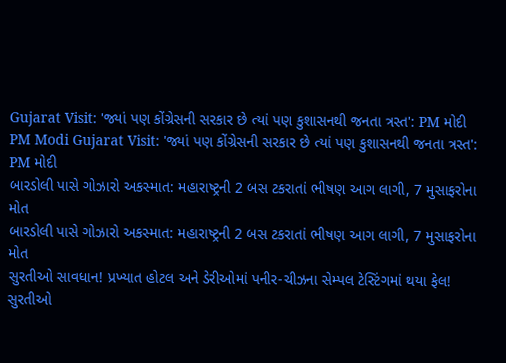Gujarat Visit: 'જ્યાં પણ કોંગ્રેસની સરકાર છે ત્યાં પણ કુશાસનથી જનતા ત્રસ્ત': PM મોદી
PM Modi Gujarat Visit: 'જ્યાં પણ કોંગ્રેસની સરકાર છે ત્યાં પણ કુશાસનથી જનતા ત્રસ્ત': PM મોદી
બારડોલી પાસે ગોઝારો અકસ્માત: મહારાષ્ટ્રની 2 બસ ટકરાતાં ભીષણ આગ લાગી, 7 મુસાફરોના મોત
બારડોલી પાસે ગોઝારો અકસ્માત: મહારાષ્ટ્રની 2 બસ ટકરાતાં ભીષણ આગ લાગી, 7 મુસાફરોના મોત
સુરતીઓ સાવધાન! પ્રખ્યાત હોટલ અને ડેરીઓમાં પનીર-ચીઝના સેમ્પલ ટેસ્ટિંગમાં થયા ફેલ!
સુરતીઓ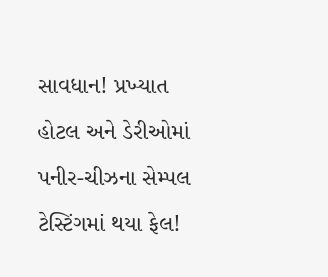સાવધાન! પ્રખ્યાત હોટલ અને ડેરીઓમાં પનીર-ચીઝના સેમ્પલ ટેસ્ટિંગમાં થયા ફેલ!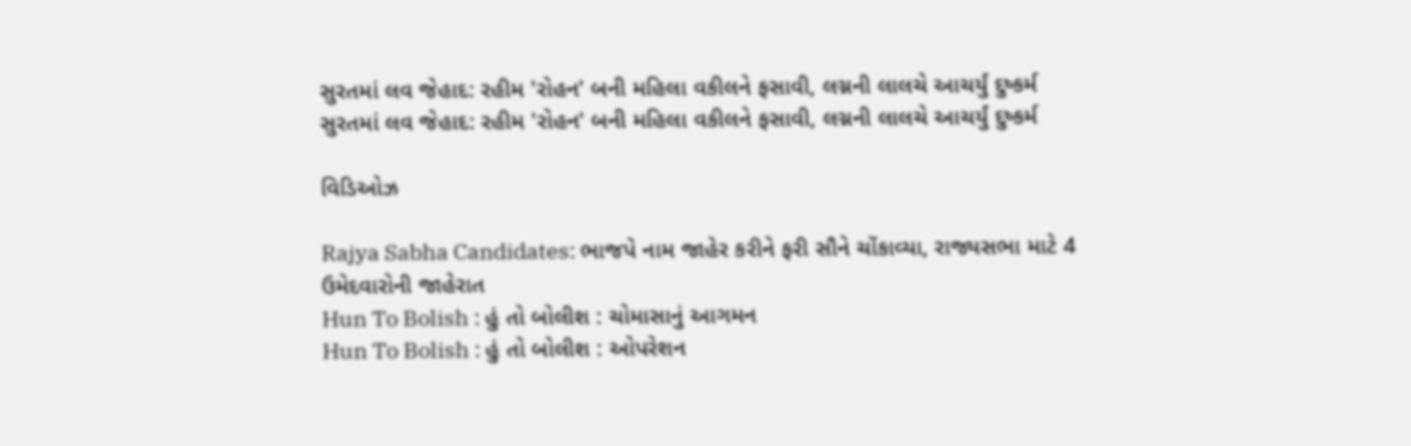સુરતમાં લવ જેહાદ: રહીમ 'રોહન' બની મહિલા વકીલને ફસાવી, લગ્નની લાલચે આચર્યું દુષ્કર્મ
સુરતમાં લવ જેહાદ: રહીમ 'રોહન' બની મહિલા વકીલને ફસાવી, લગ્નની લાલચે આચર્યું દુષ્કર્મ

વિડિઓઝ

Rajya Sabha Candidates: ભાજપે નામ જાહેર કરીને ફરી સૌને ચોંકાવ્યા, રાજ્યસભા માટે 4 ઉમેદવારોની જાહેરાત
Hun To Bolish : હું તો બોલીશ : ચોમાસાનું આગમન
Hun To Bolish : હું તો બોલીશ : ઓપરેશન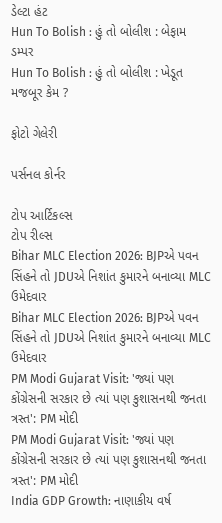ડેલ્ટા હંટ
Hun To Bolish : હું તો બોલીશ : બેફામ ડમ્પર
Hun To Bolish : હું તો બોલીશ : ખેડૂત મજબૂર કેમ ?

ફોટો ગેલેરી

પર્સનલ કોર્નર

ટોપ આર્ટિકલ્સ
ટોપ રીલ્સ
Bihar MLC Election 2026: BJPએ પવન સિંહને તો JDUએ નિશાંત કુમારને બનાવ્યા MLC ઉમેદવાર
Bihar MLC Election 2026: BJPએ પવન સિંહને તો JDUએ નિશાંત કુમારને બનાવ્યા MLC ઉમેદવાર
PM Modi Gujarat Visit: 'જ્યાં પણ કોંગ્રેસની સરકાર છે ત્યાં પણ કુશાસનથી જનતા ત્રસ્ત': PM મોદી
PM Modi Gujarat Visit: 'જ્યાં પણ કોંગ્રેસની સરકાર છે ત્યાં પણ કુશાસનથી જનતા ત્રસ્ત': PM મોદી
India GDP Growth: નાણાકીય વર્ષ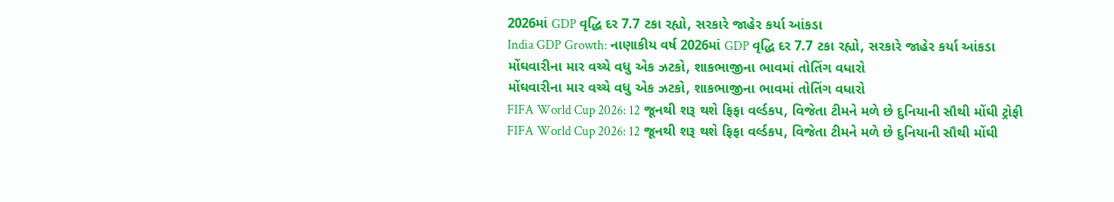2026માં GDP વૃદ્ધિ દર 7.7 ટકા રહ્યો, સરકારે જાહેર કર્યા આંકડા
India GDP Growth: નાણાકીય વર્ષ 2026માં GDP વૃદ્ધિ દર 7.7 ટકા રહ્યો, સરકારે જાહેર કર્યા આંકડા
મોંઘવારીના માર વચ્ચે વધુ એક ઝટકો, શાકભાજીના ભાવમાં તોતિંગ વધારો
મોંઘવારીના માર વચ્ચે વધુ એક ઝટકો, શાકભાજીના ભાવમાં તોતિંગ વધારો
FIFA World Cup 2026: 12 જૂનથી શરૂ થશે ફિફા વર્લ્ડકપ, વિજેતા ટીમને મળે છે દુનિયાની સૌથી મોંઘી ટ્રોફી
FIFA World Cup 2026: 12 જૂનથી શરૂ થશે ફિફા વર્લ્ડકપ, વિજેતા ટીમને મળે છે દુનિયાની સૌથી મોંઘી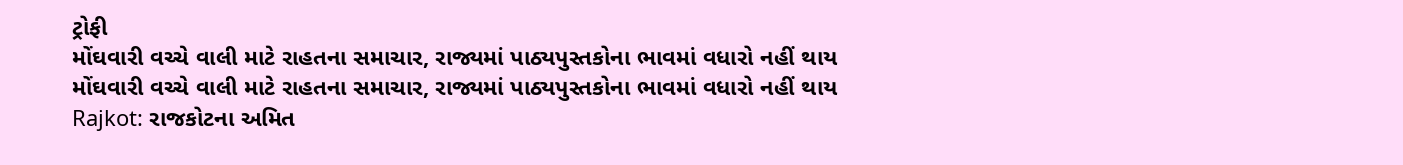ટ્રોફી
મોંઘવારી વચ્ચે વાલી માટે રાહતના સમાચાર, રાજ્યમાં પાઠ્યપુસ્તકોના ભાવમાં વધારો નહીં થાય
મોંઘવારી વચ્ચે વાલી માટે રાહતના સમાચાર, રાજ્યમાં પાઠ્યપુસ્તકોના ભાવમાં વધારો નહીં થાય
Rajkot: રાજકોટના અમિત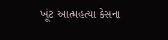ખૂંટ આત્મહત્યા કેસના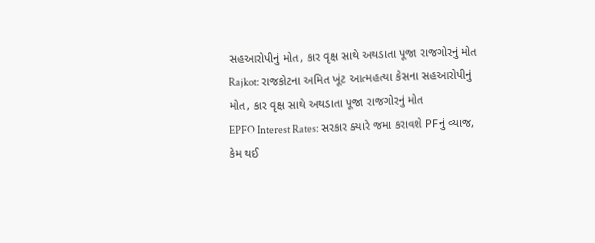સહઆરોપીનું મોત, કાર વૃક્ષ સાથે અથડાતા પૂજા રાજગોરનું મોત
Rajkot: રાજકોટના અમિત ખૂંટ આત્મહત્યા કેસના સહઆરોપીનું મોત, કાર વૃક્ષ સાથે અથડાતા પૂજા રાજગોરનું મોત
EPFO Interest Rates: સરકાર ક્યારે જમા કરાવશે PFનું વ્યાજ, કેમ થઈ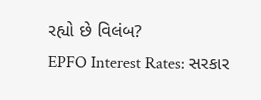રહ્યો છે વિલંબ?
EPFO Interest Rates: સરકાર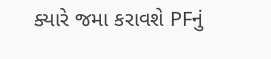ક્યારે જમા કરાવશે PFનું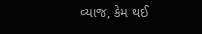વ્યાજ, કેમ થઈ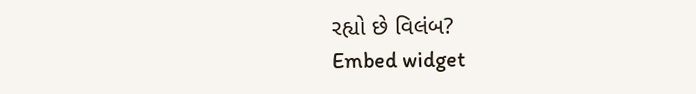રહ્યો છે વિલંબ?
Embed widget